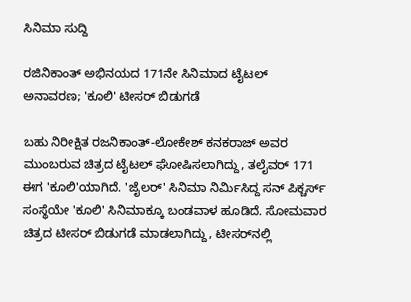ಸಿನಿಮಾ ಸುದ್ದಿ

ರಜಿನಿಕಾಂತ್ ಅಭಿನಯದ 171ನೇ ಸಿನಿಮಾದ ಟೈಟಲ್ ಅನಾವರಣ; 'ಕೂಲಿ' ಟೀಸರ್ ಬಿಡುಗಡೆ

ಬಹು ನಿರೀಕ್ಷಿತ ರಜನಿಕಾಂತ್-ಲೋಕೇಶ್ ಕನಕರಾಜ್ ಅವರ ಮುಂಬರುವ ಚಿತ್ರದ ಟೈಟಲ್ ಘೋಷಿಸಲಾಗಿದ್ದು, ತಲೈವರ್ 171 ಈಗ 'ಕೂಲಿ'ಯಾಗಿದೆ. 'ಜೈಲರ್‌' ಸಿನಿಮಾ ನಿರ್ಮಿಸಿದ್ದ ಸನ್‌ ಪಿಕ್ಚರ್ಸ್ ಸಂಸ್ಥೆಯೇ 'ಕೂಲಿ' ಸಿನಿಮಾಕ್ಕೂ ಬಂಡವಾಳ ಹೂಡಿದೆ. ಸೋಮವಾರ ಚಿತ್ರದ ಟೀಸರ್ ಬಿಡುಗಡೆ ಮಾಡಲಾಗಿದ್ದು, ಟೀಸರ್‌ನಲ್ಲಿ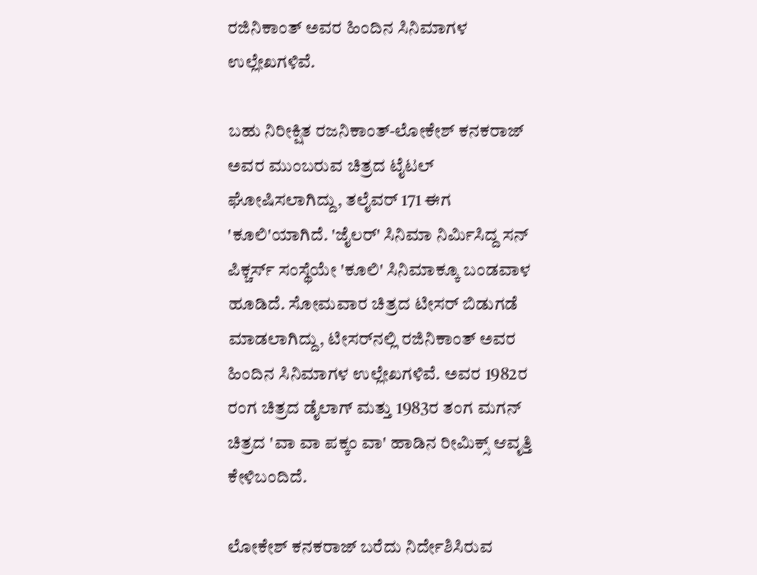ರಜಿನಿಕಾಂತ್ ಅವರ ಹಿಂದಿನ ಸಿನಿಮಾಗಳ ಉಲ್ಲೇಖಗಳಿವೆ.

ಬಹು ನಿರೀಕ್ಷಿತ ರಜನಿಕಾಂತ್-ಲೋಕೇಶ್ ಕನಕರಾಜ್ ಅವರ ಮುಂಬರುವ ಚಿತ್ರದ ಟೈಟಲ್ ಘೋಷಿಸಲಾಗಿದ್ದು, ತಲೈವರ್ 171 ಈಗ 'ಕೂಲಿ'ಯಾಗಿದೆ. 'ಜೈಲರ್‌' ಸಿನಿಮಾ ನಿರ್ಮಿಸಿದ್ದ ಸನ್‌ ಪಿಕ್ಚರ್ಸ್ ಸಂಸ್ಥೆಯೇ 'ಕೂಲಿ' ಸಿನಿಮಾಕ್ಕೂ ಬಂಡವಾಳ ಹೂಡಿದೆ. ಸೋಮವಾರ ಚಿತ್ರದ ಟೀಸರ್ ಬಿಡುಗಡೆ ಮಾಡಲಾಗಿದ್ದು, ಟೀಸರ್‌ನಲ್ಲಿ ರಜಿನಿಕಾಂತ್ ಅವರ ಹಿಂದಿನ ಸಿನಿಮಾಗಳ ಉಲ್ಲೇಖಗಳಿವೆ. ಅವರ 1982ರ ರಂಗ ಚಿತ್ರದ ಡೈಲಾಗ್ ಮತ್ತು 1983ರ ತಂಗ ಮಗನ್ ಚಿತ್ರದ 'ವಾ ವಾ ಪಕ್ಕಂ ವಾ' ಹಾಡಿನ ರೀಮಿಕ್ಸ್ ಆವೃತ್ತಿ ಕೇಳಿಬಂದಿದೆ.

ಲೋಕೇಶ್ ಕನಕರಾಜ್ ಬರೆದು ನಿರ್ದೇಶಿಸಿರುವ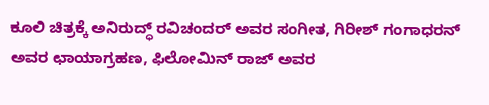ಕೂಲಿ ಚಿತ್ರಕ್ಕೆ ಅನಿರುದ್ಧ್ ರವಿಚಂದರ್ ಅವರ ಸಂಗೀತ, ಗಿರೀಶ್ ಗಂಗಾಧರನ್ ಅವರ ಛಾಯಾಗ್ರಹಣ, ಫಿಲೋಮಿನ್ ರಾಜ್ ಅವರ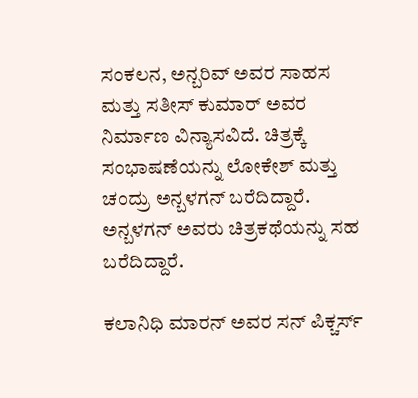ಸಂಕಲನ, ಅನ್ಬರಿವ್ ಅವರ ಸಾಹಸ ಮತ್ತು ಸತೀಸ್ ಕುಮಾರ್ ಅವರ ನಿರ್ಮಾಣ ವಿನ್ಯಾಸವಿದೆ. ಚಿತ್ರಕ್ಕೆ ಸಂಭಾಷಣೆಯನ್ನು ಲೋಕೇಶ್ ಮತ್ತು ಚಂದ್ರು ಅನ್ಬಳಗನ್ ಬರೆದಿದ್ದಾರೆ. ಅನ್ಬಳಗನ್ ಅವರು ಚಿತ್ರಕಥೆಯನ್ನು ಸಹ ಬರೆದಿದ್ದಾರೆ.

ಕಲಾನಿಧಿ ಮಾರನ್ ಅವರ ಸನ್ ಪಿಕ್ಚರ್ಸ್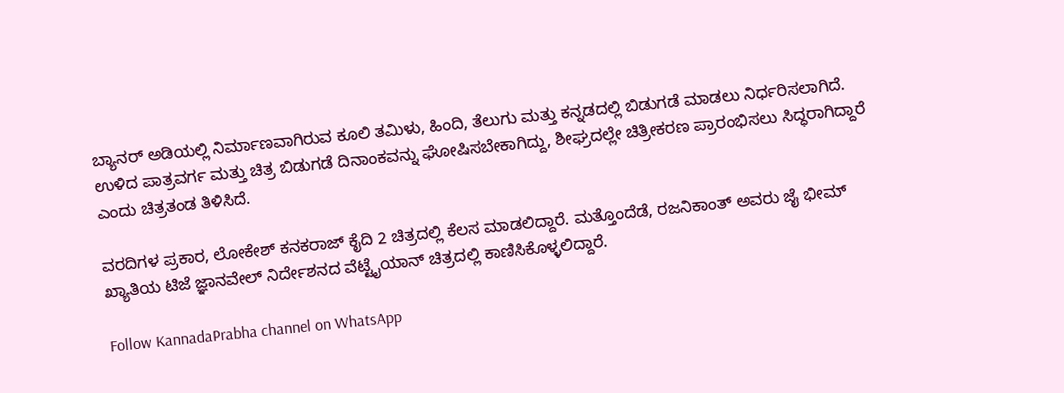ಬ್ಯಾನರ್ ಅಡಿಯಲ್ಲಿ ನಿರ್ಮಾಣವಾಗಿರುವ ಕೂಲಿ ತಮಿಳು, ಹಿಂದಿ, ತೆಲುಗು ಮತ್ತು ಕನ್ನಡದಲ್ಲಿ ಬಿಡುಗಡೆ ಮಾಡಲು ನಿರ್ಧರಿಸಲಾಗಿದೆ. ಉಳಿದ ಪಾತ್ರವರ್ಗ ಮತ್ತು ಚಿತ್ರ ಬಿಡುಗಡೆ ದಿನಾಂಕವನ್ನು ಘೋಷಿಸಬೇಕಾಗಿದ್ದು, ಶೀಘ್ರದಲ್ಲೇ ಚಿತ್ರೀಕರಣ ಪ್ರಾರಂಭಿಸಲು ಸಿದ್ಧರಾಗಿದ್ದಾರೆ ಎಂದು ಚಿತ್ರತಂಡ ತಿಳಿಸಿದೆ.

ವರದಿಗಳ ಪ್ರಕಾರ, ಲೋಕೇಶ್ ಕನಕರಾಜ್ ಕೈದಿ 2 ಚಿತ್ರದಲ್ಲಿ ಕೆಲಸ ಮಾಡಲಿದ್ದಾರೆ. ಮತ್ತೊಂದೆಡೆ, ರಜನಿಕಾಂತ್ ಅವರು ಜೈ ಭೀಮ್ ಖ್ಯಾತಿಯ ಟಿಜೆ ಜ್ಞಾನವೇಲ್ ನಿರ್ದೇಶನದ ವೆಟ್ಟೈಯಾನ್‌ ಚಿತ್ರದಲ್ಲಿ ಕಾಣಿಸಿಕೊಳ್ಳಲಿದ್ದಾರೆ.

Follow KannadaPrabha channel on WhatsApp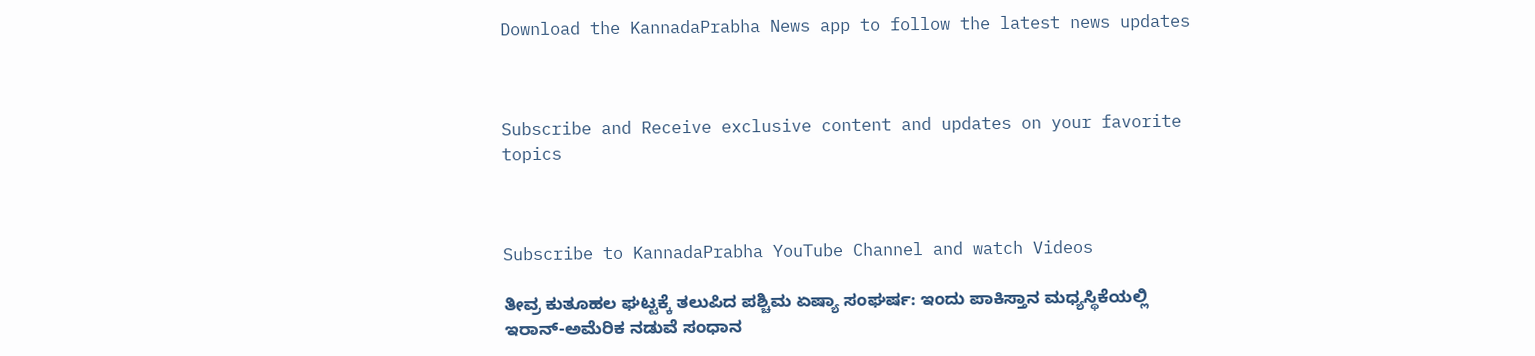Download the KannadaPrabha News app to follow the latest news updates



Subscribe and Receive exclusive content and updates on your favorite topics



Subscribe to KannadaPrabha YouTube Channel and watch Videos

ತೀವ್ರ ಕುತೂಹಲ ಘಟ್ಟಕ್ಕೆ ತಲುಪಿದ ಪಶ್ಚಿಮ ಏಷ್ಯಾ ಸಂಘರ್ಷ: ಇಂದು ಪಾಕಿಸ್ತಾನ ಮಧ್ಯಸ್ಥಿಕೆಯಲ್ಲಿ ಇರಾನ್-ಅಮೆರಿಕ ನಡುವೆ ಸಂಧಾನ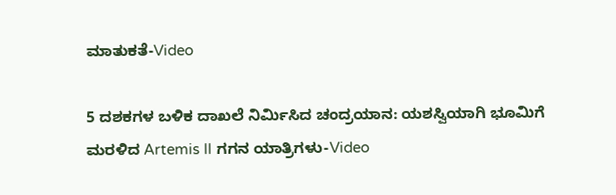ಮಾತುಕತೆ-Video

5 ದಶಕಗಳ ಬಳಿಕ ದಾಖಲೆ ನಿರ್ಮಿಸಿದ ಚಂದ್ರಯಾನ: ಯಶಸ್ವಿಯಾಗಿ ಭೂಮಿಗೆ ಮರಳಿದ Artemis II ಗಗನ ಯಾತ್ರಿಗಳು-Video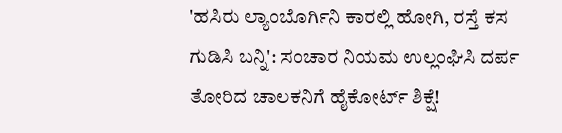'ಹಸಿರು ಲ್ಯಾಂಬೊರ್ಗಿನಿ ಕಾರಲ್ಲಿ ಹೋಗಿ, ರಸ್ತೆ ಕಸ ಗುಡಿಸಿ ಬನ್ನಿ': ಸಂಚಾರ ನಿಯಮ ಉಲ್ಲಂಘಿಸಿ ದರ್ಪ ತೋರಿದ ಚಾಲಕನಿಗೆ ಹೈಕೋರ್ಟ್‌ ಶಿಕ್ಷೆ!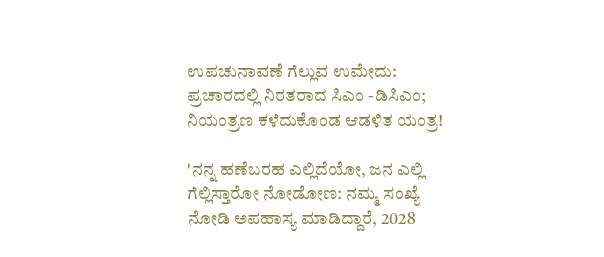ಉಪಚುನಾವಣೆ ಗೆಲ್ಲುವ ಉಮೇದು: ಪ್ರಚಾರದಲ್ಲಿ ನಿರತರಾದ ಸಿಎಂ -ಡಿಸಿಎಂ; ನಿಯಂತ್ರಣ ಕಳೆದುಕೊಂಡ ಆಡಳಿತ ಯಂತ್ರ!

'ನನ್ನ ಹಣೆಬರಹ ಎಲ್ಲಿದೆಯೋ, ಜನ ಎಲ್ಲಿ ಗೆಲ್ಲಿಸ್ತಾರೋ ನೋಡೋಣ: ನಮ್ಮ ಸಂಖ್ಯೆ ನೋಡಿ ಅಪಹಾಸ್ಯ ಮಾಡಿದ್ದಾರೆ, 2028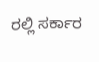ರಲ್ಲಿ ಸರ್ಕಾರ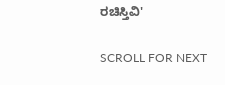ರಚಿಸ್ತಿವಿ'

SCROLL FOR NEXT